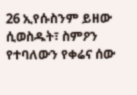26 ኢየሱስንም ይዘው ሲወስዱት፣ ስምዖን የተባለውን የቀሬና ሰው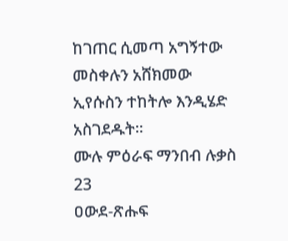ከገጠር ሲመጣ አግኝተው መስቀሉን አሸክመው ኢየሱስን ተከትሎ እንዲሄድ አስገደዱት።
ሙሉ ምዕራፍ ማንበብ ሉቃስ 23
ዐውደ-ጽሑፍ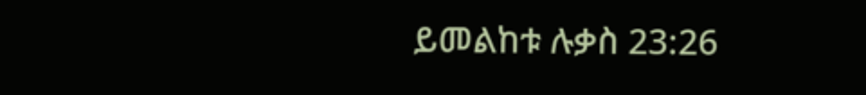ይመልከቱ ሉቃስ 23:26